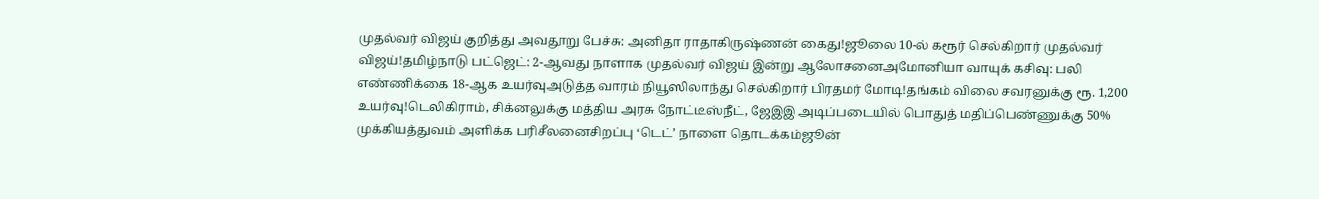முதல்வர் விஜய் குறித்து அவதூறு பேச்சு: அனிதா ராதாகிருஷ்ணன் கைது!ஜூலை 10-ல் கரூர் செல்கிறார் முதல்வர் விஜய்!தமிழ்நாடு பட்ஜெட்: 2-ஆவது நாளாக முதல்வர் விஜய் இன்று ஆலோசனைஅமோனியா வாயுக் கசிவு: பலி எண்ணிக்கை 18-ஆக உயர்வுஅடுத்த வாரம் நியூஸிலாந்து செல்கிறார் பிரதமர் மோடி!தங்கம் விலை சவரனுக்கு ரூ. 1,200 உயர்வு!டெலிகிராம், சிக்னலுக்கு மத்திய அரசு நோட்டீஸ்நீட், ஜேஇஇ அடிப்படையில் பொதுத் மதிப்பெண்ணுக்கு 50% முக்கியத்துவம் அளிக்க பரிசீலனைசிறப்பு ‘டெட்’ நாளை தொடக்கம்ஜூன்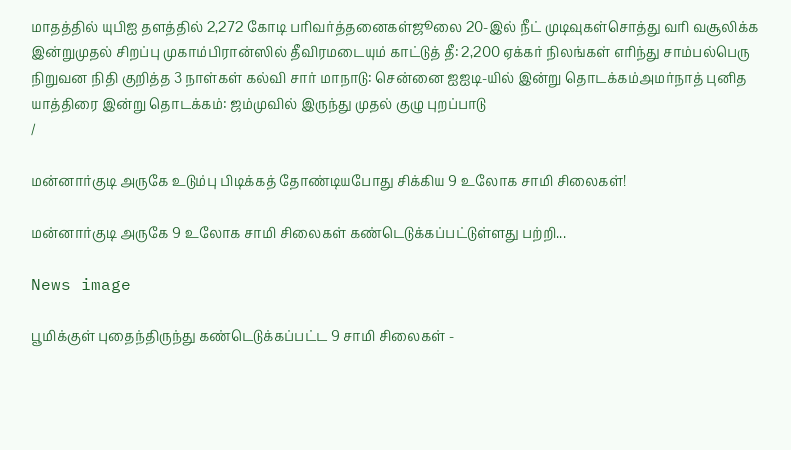மாதத்தில் யுபிஐ தளத்தில் 2,272 கோடி பரிவர்த்தனைகள்ஜூலை 20-இல் நீட் முடிவுகள்சொத்து வரி வசூலிக்க இன்றுமுதல் சிறப்பு முகாம்பிரான்ஸில் தீவிரமடையும் காட்டுத் தீ: 2,200 ஏக்கர் நிலங்கள் எரிந்து சாம்பல்பெரு நிறுவன நிதி குறித்த 3 நாள்கள் கல்வி சார் மாநாடு: சென்னை ஐஐடி-யில் இன்று தொடக்கம்அமர்நாத் புனித யாத்திரை இன்று தொடக்கம்: ஜம்முவில் இருந்து முதல் குழு புறப்பாடு
/

மன்னார்குடி அருகே உடும்பு பிடிக்கத் தோண்டியபோது சிக்கிய 9 உலோக சாமி சிலைகள்!

மன்னார்குடி அருகே 9 உலோக சாமி சிலைகள் கண்டெடுக்கப்பட்டுள்ளது பற்றி...

News image

பூமிக்குள் புதைந்திருந்து கண்டெடுக்கப்பட்ட 9 சாமி சிலைகள் -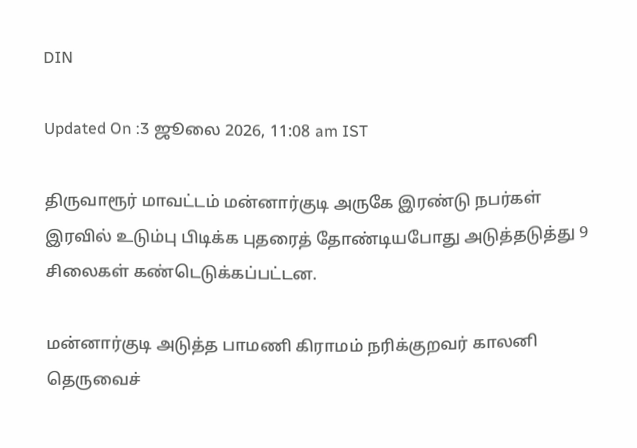DIN

Updated On :3 ஜூலை 2026, 11:08 am IST

திருவாரூர் மாவட்டம் மன்னார்குடி அருகே இரண்டு நபர்கள் இரவில் உடும்பு பிடிக்க புதரைத் தோண்டியபோது அடுத்தடுத்து 9 சிலைகள் கண்டெடுக்கப்பட்டன.

மன்னார்குடி அடுத்த பாமணி கிராமம் நரிக்குறவர் காலனி தெருவைச்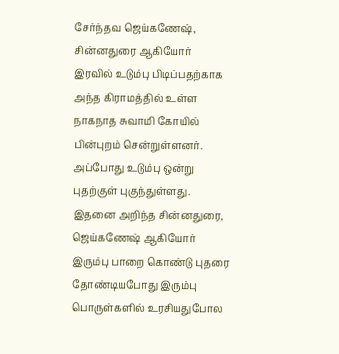சேர்ந்தவ ஜெய்கணேஷ், சின்னதுரை ஆகியோர் இரவில் உடும்பு பிடிப்பதற்காக அந்த கிராமத்தில் உள்ள நாகநாத சுவாமி கோயில் பின்புறம் சென்றுள்ளனர். அப்போது உடும்பு ஒன்று புதற்குள் புகுந்துள்ளது. இதனை அறிந்த சின்னதுரை, ஜெய்கணேஷ் ஆகியோர் இரும்பு பாறை கொண்டு புதரை தோண்டியபோது இரும்பு பொருள்களில் உரசியதுபோல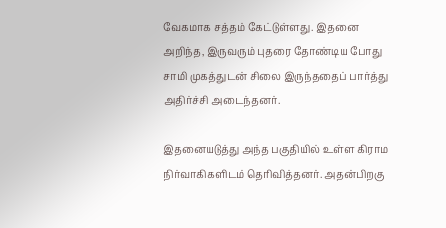வேகமாக சத்தம் கேட்டுள்ளது. இதனை அறிந்த, இருவரும் புதரை தோண்டிய போது சாமி முகத்துடன் சிலை இருந்ததைப் பார்த்து அதிர்ச்சி அடைந்தனர்.

இதனையடுத்து அந்த பகுதியில் உள்ள கிராம நிர்வாகிகளிடம் தெரிவித்தனர். அதன்பிறகு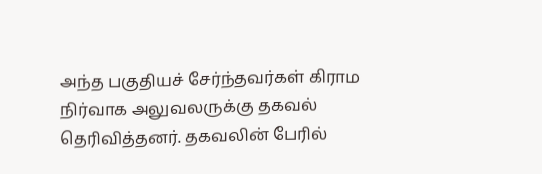அந்த பகுதியச் சேர்ந்தவர்கள் கிராம நிர்வாக அலுவலருக்கு தகவல் தெரிவித்தனர். தகவலின் பேரில்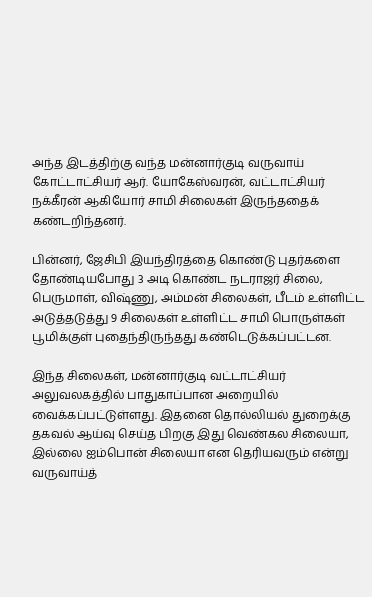அந்த இடத்திற்கு வந்த மன்னார்குடி வருவாய் கோட்டாட்சியர் ஆர். யோகேஸ்வரன், வட்டாட்சியர் நக்கீரன் ஆகியோர் சாமி சிலைகள் இருந்ததைக் கண்டறிந்தனர்.

பின்னர், ஜேசிபி இயந்திரத்தை கொண்டு புதர்களை தோண்டியபோது 3 அடி கொண்ட நடராஜர் சிலை, பெருமாள், விஷ்ணு, அம்மன் சிலைகள், பீடம் உள்ளிட்ட அடுத்தடுத்து 9 சிலைகள் உள்ளிட்ட சாமி பொருள்கள் பூமிக்குள் புதைந்திருந்தது கண்டெடுக்கப்பட்டன.

இந்த சிலைகள், மன்னார்குடி வட்டாட்சியர் அலுவலகத்தில் பாதுகாப்பான அறையில் வைக்கப்பட்டுள்ளது. இதனை தொல்லியல் துறைக்கு தகவல் ஆய்வு செய்த பிறகு இது வெண்கல சிலையா, இல்லை ஐம்பொன் சிலையா என தெரியவரும் என்று வருவாய்த்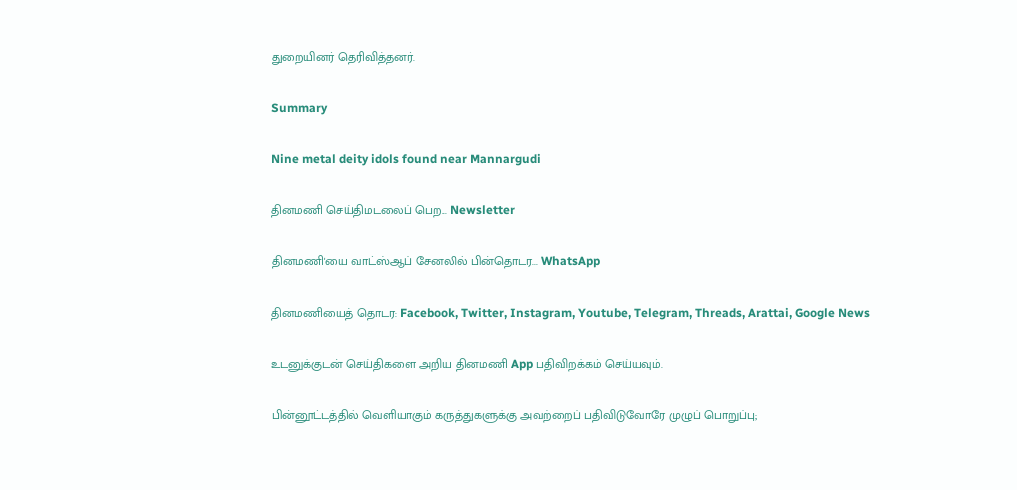துறையினர் தெரிவித்தனர்.

Summary

Nine metal deity idols found near Mannargudi

தினமணி செய்திமடலைப் பெற... Newsletter

தினமணி'யை வாட்ஸ்ஆப் சேனலில் பின்தொடர... WhatsApp

தினமணியைத் தொடர: Facebook, Twitter, Instagram, Youtube, Telegram, Threads, Arattai, Google News

உடனுக்குடன் செய்திகளை அறிய தினமணி App பதிவிறக்கம் செய்யவும்.

பின்னூட்டத்தில் வெளியாகும் கருத்துகளுக்கு அவற்றைப் பதிவிடுவோரே முழுப் பொறுப்பு;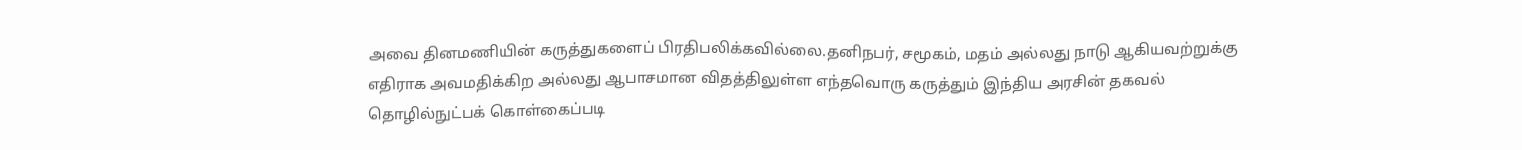அவை தினமணியின் கருத்துகளைப் பிரதிபலிக்கவில்லை.தனிநபர், சமூகம், மதம் அல்லது நாடு ஆகியவற்றுக்கு எதிராக அவமதிக்கிற அல்லது ஆபாசமான விதத்திலுள்ள எந்தவொரு கருத்தும் இந்திய அரசின் தகவல் தொழில்நுட்பக் கொள்கைப்படி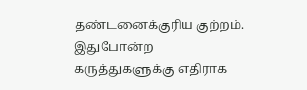தண்டனைக்குரிய குற்றம். இதுபோன்ற கருத்துகளுக்கு எதிராக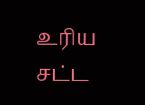உரிய சட்ட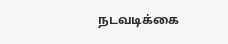நடவடிக்கை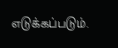எடுக்கப்படும்.